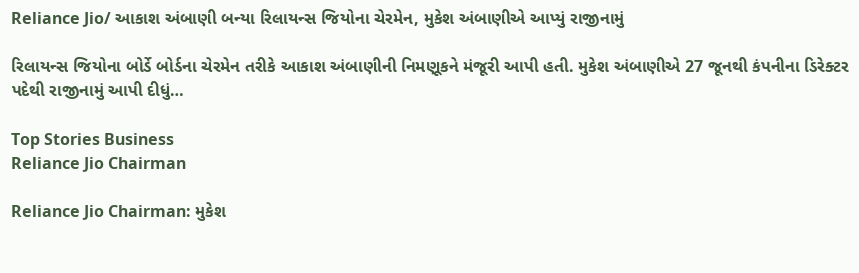Reliance Jio/ આકાશ અંબાણી બન્યા રિલાયન્સ જિયોના ચેરમેન, મુકેશ અંબાણીએ આપ્યું રાજીનામું

રિલાયન્સ જિયોના બોર્ડે બોર્ડના ચેરમેન તરીકે આકાશ અંબાણીની નિમણૂકને મંજૂરી આપી હતી. મુકેશ અંબાણીએ 27 જૂનથી કંપનીના ડિરેક્ટર પદેથી રાજીનામું આપી દીધું…

Top Stories Business
Reliance Jio Chairman

Reliance Jio Chairman: મુકેશ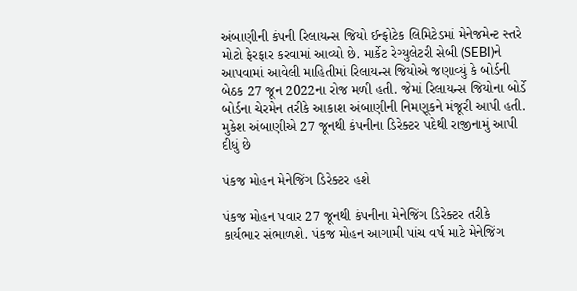અંબાણીની કંપની રિલાયન્સ જિયો ઈન્ફોટેક લિમિટેડમાં મેનેજમેન્ટ સ્તરે મોટો ફેરફાર કરવામાં આવ્યો છે. માર્કેટ રેગ્યુલેટરી સેબી (SEBI)ને આપવામાં આવેલી માહિતીમાં રિલાયન્સ જિયોએ જણાવ્યું કે બોર્ડની બેઠક 27 જૂન 2022ના રોજ મળી હતી. જેમાં રિલાયન્સ જિયોના બોર્ડે બોર્ડના ચેરમેન તરીકે આકાશ અંબાણીની નિમણૂકને મંજૂરી આપી હતી. મુકેશ અંબાણીએ 27 જૂનથી કંપનીના ડિરેક્ટર પદેથી રાજીનામું આપી દીધું છે

પંકજ મોહન મેનેજિંગ ડિરેક્ટર હશે

પંકજ મોહન પવાર 27 જૂનથી કંપનીના મેનેજિંગ ડિરેક્ટર તરીકે કાર્યભાર સંભાળશે. પંકજ મોહન આગામી પાંચ વર્ષ માટે મેનેજિંગ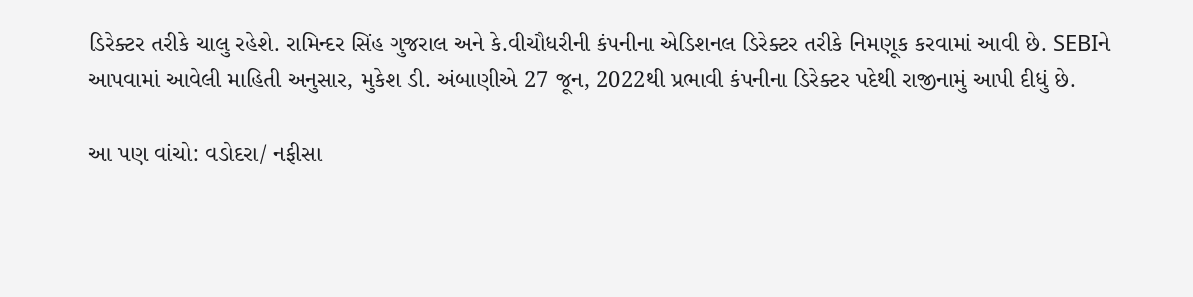ડિરેક્ટર તરીકે ચાલુ રહેશે. રામિન્દર સિંહ ગુજરાલ અને કે.વીચૌધરીની કંપનીના એડિશનલ ડિરેક્ટર તરીકે નિમણૂક કરવામાં આવી છે. SEBIને આપવામાં આવેલી માહિતી અનુસાર, મુકેશ ડી. અંબાણીએ 27 જૂન, 2022થી પ્રભાવી કંપનીના ડિરેક્ટર પદેથી રાજીનામું આપી દીધું છે.

આ પણ વાંચો: વડોદરા/ નફીસા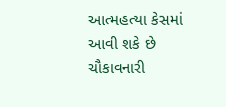આત્મહત્યા કેસમાં આવી શકે છે ચૌકાવનારી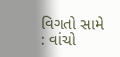વિગતો સામે : વાંચો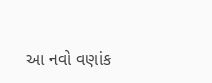આ નવો વણાંક